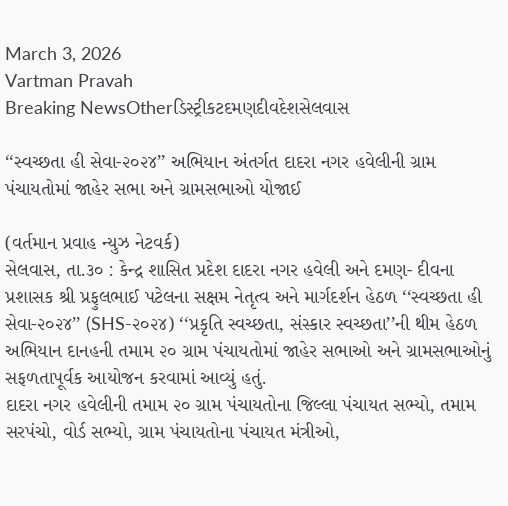March 3, 2026
Vartman Pravah
Breaking NewsOtherડિસ્ટ્રીકટદમણદીવદેશસેલવાસ

‘‘સ્વચ્છતા હી સેવા-૨૦૨૪’’ અભિયાન અંતર્ગત દાદરા નગર હવેલીની ગ્રામ પંચાયતોમાં જાહેર સભા અને ગ્રામસભાઓ યોજાઈ

(વર્તમાન પ્રવાહ ન્યુઝ નેટવર્ક)
સેલવાસ, તા.૩૦ : કેન્દ્ર શાસિત પ્રદેશ દાદરા નગર હવેલી અને દમણ- દીવના પ્રશાસક શ્રી પ્રફુલભાઈ પટેલના સક્ષમ નેતૃત્વ અને માર્ગદર્શન હેઠળ ‘‘સ્વચ્છતા હી સેવા-૨૦૨૪’’ (SHS-૨૦૨૪) ‘‘પ્રકૃતિ સ્વચ્છતા, સંસ્કાર સ્વચ્છતા’’ની થીમ હેઠળ અભિયાન દાનહની તમામ ૨૦ ગ્રામ પંચાયતોમાં જાહેર સભાઓ અને ગ્રામસભાઓનું સફળતાપૂર્વક આયોજન કરવામાં આવ્યું હતું.
દાદરા નગર હવેલીની તમામ ૨૦ ગ્રામ પંચાયતોના જિલ્લા પંચાયત સભ્યો, તમામ સરપંચો, વોર્ડ સભ્યો, ગ્રામ પંચાયતોના પંચાયત મંત્રીઓ,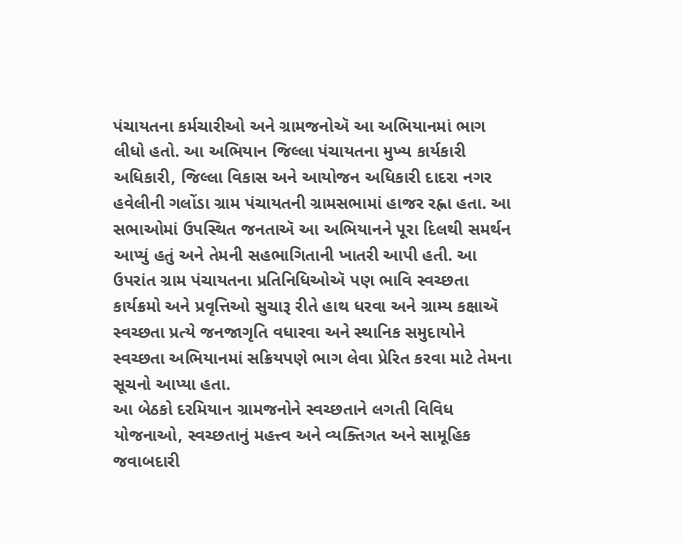પંચાયતના કર્મચારીઓ અને ગ્રામજનોઍ આ અભિયાનમાં ભાગ લીધો હતો. આ અભિયાન જિલ્લા પંચાયતના મુખ્ય કાર્યકારી અધિકારી, જિલ્લા વિકાસ અને આયોજન અધિકારી દાદરા નગર હવેલીની ગલોંડા ગ્રામ પંચાયતની ગ્રામસભામાં હાજર રહ્ના હતા. આ સભાઓમાં ઉપસ્થિત જનતાઍ આ અભિયાનને પૂરા દિલથી સમર્થન આપ્યું હતું અને તેમની સહભાગિતાની ખાતરી આપી હતી. આ ઉપરાંત ગ્રામ પંચાયતના પ્રતિનિધિઓઍ પણ ભાવિ સ્વચ્છતા કાર્યક્રમો અને પ્રવૃત્તિઓ સુચારૂ રીતે હાથ ધરવા અને ગ્રામ્ય કક્ષાઍ સ્વચ્છતા પ્રત્યે જનજાગૃતિ વધારવા અને સ્થાનિક સમુદાયોને સ્વચ્છતા અભિયાનમાં સક્રિયપણે ભાગ લેવા પ્રેરિત કરવા માટે તેમના સૂચનો આપ્યા હતા.
આ બેઠકો દરમિયાન ગ્રામજનોને સ્વચ્છતાને લગતી વિવિધ યોજનાઓ, સ્વચ્છતાનું મહત્ત્વ અને વ્યક્તિગત અને સામૂહિક જવાબદારી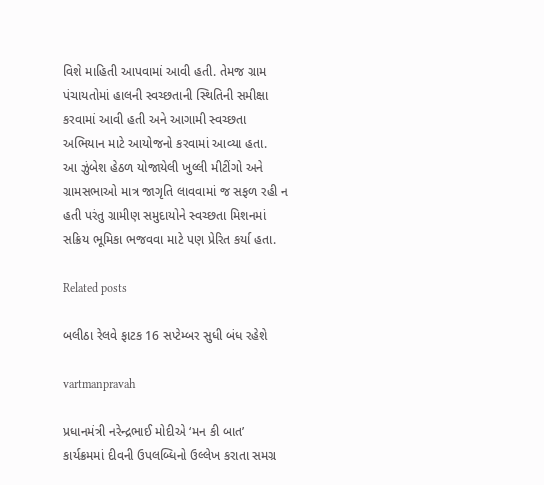વિશે માહિતી આપવામાં આવી હતી. તેમજ ગ્રામ પંચાયતોમાં હાલની સ્વચ્છતાની સ્થિતિની સમીક્ષા કરવામાં આવી હતી અને આગામી સ્વચ્છતા અભિયાન માટે આયોજનો કરવામાં આવ્યા હતા.
આ ઝુંબેશ હેઠળ યોજાયેલી ખુલ્લી મીટીંગો અને ગ્રામસભાઓ માત્ર જાગૃતિ લાવવામાં જ સફળ રહી ન હતી પરંતુ ગ્રામીણ સમુદાયોને સ્વચ્છતા મિશનમાં સક્રિય ભૂમિકા ભજવવા માટે પણ પ્રેરિત કર્યા હતા.

Related posts

બલીઠા રેલવે ફાટક 16 સપ્‍ટેમ્‍બર સુધી બંધ રહેશે

vartmanpravah

પ્રધાનમંત્રી નરેન્‍દ્રભાઈ મોદીએ ‘મન કી બાત’ કાર્યક્રમમાં દીવની ઉપલબ્‍ધિનો ઉલ્લેખ કરાતા સમગ્ર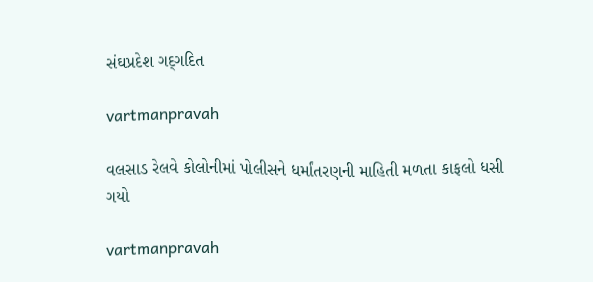સંઘપ્રદેશ ગદ્‌ગદિત

vartmanpravah

વલસાડ રેલવે કોલોનીમાં પોલીસને ધર્માંતરણની માહિતી મળતા કાફલો ધસી ગયો

vartmanpravah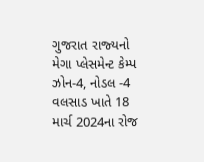ગુજરાત રાજ્‍યનો મેગા પ્‍લેસમેન્‍ટ કેમ્‍પ ઝોન-4, નોડલ -4 વલસાડ ખાતે 18 માર્ચ 2024ના રોજ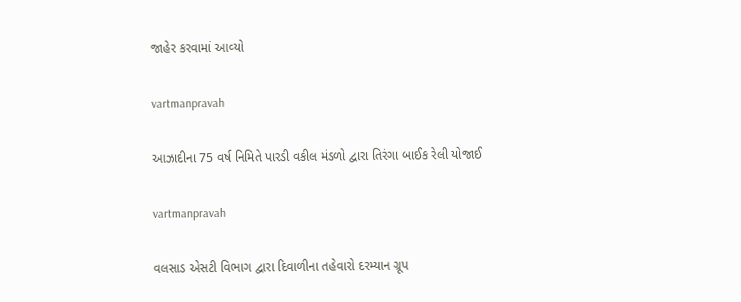જાહેર કરવામાં આવ્‍યો

vartmanpravah

આઝાદીના 75 વર્ષ નિમિતે પારડી વકીલ મંડળો દ્વારા તિરંગા બાઈક રેલી યોજાઈ

vartmanpravah

વલસાડ એસટી વિભાગ દ્વારા દિવાળીના તહેવારો દરમ્‍યાન ગ્રૂપ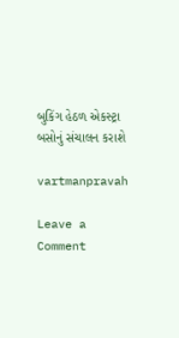બુકિંગ હેઠળ એકસ્‍ટ્રા બસોનું સંચાલન કરાશે

vartmanpravah

Leave a Comment